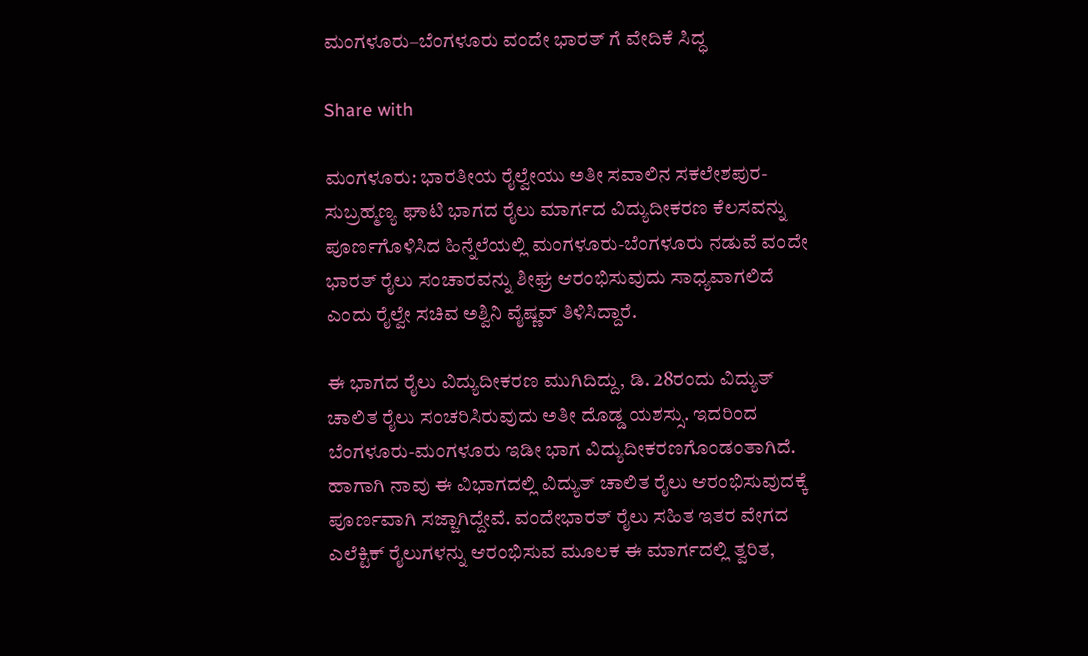ಮಂಗಳೂರು–ಬೆಂಗಳೂರು ವಂದೇ ಭಾರತ್ ಗೆ ವೇದಿಕೆ ಸಿದ್ಧ

Share with

ಮಂಗಳೂರು: ಭಾರತೀಯ ರೈಲ್ವೇಯು ಅತೀ ಸವಾಲಿನ ಸಕಲೇಶಪುರ-ಸುಬ್ರಹ್ಮಣ್ಯ ಘಾಟಿ ಭಾಗದ ರೈಲು ಮಾರ್ಗದ ವಿದ್ಯುದೀಕರಣ ಕೆಲಸವನ್ನು ಪೂರ್ಣಗೊಳಿಸಿದ ಹಿನ್ನೆಲೆಯಲ್ಲಿ ಮಂಗಳೂರು-ಬೆಂಗಳೂರು ನಡುವೆ ವಂದೇ ಭಾರತ್ ರೈಲು ಸಂಚಾರವನ್ನು ಶೀಘ್ರ ಆರಂಭಿಸುವುದು ಸಾಧ್ಯವಾಗಲಿದೆ ಎಂದು ರೈಲ್ವೇ ಸಚಿವ ಅಶ್ವಿನಿ ವೈಷ್ಣವ್ ತಿಳಿಸಿದ್ದಾರೆ.

ಈ ಭಾಗದ ರೈಲು ವಿದ್ಯುದೀಕರಣ ಮುಗಿದಿದ್ದು, ಡಿ. 28ರಂದು ವಿದ್ಯುತ್ ಚಾಲಿತ ರೈಲು ಸಂಚರಿಸಿರುವುದು ಅತೀ ದೊಡ್ಡ ಯಶಸ್ಸು. ಇದರಿಂದ ಬೆಂಗಳೂರು-ಮಂಗಳೂರು ಇಡೀ ಭಾಗ ವಿದ್ಯುದೀಕರಣಗೊಂಡಂತಾಗಿದೆ. ಹಾಗಾಗಿ ನಾವು ಈ ವಿಭಾಗದಲ್ಲಿ ವಿದ್ಯುತ್ ಚಾಲಿತ ರೈಲು ಆರಂಭಿಸುವುದಕ್ಕೆ ಪೂರ್ಣವಾಗಿ ಸಜ್ಜಾಗಿದ್ದೇವೆ. ವಂದೇಭಾರತ್ ರೈಲು ಸಹಿತ ಇತರ ವೇಗದ ಎಲೆಕ್ಟಿಕ್ ರೈಲುಗಳನ್ನು ಆರಂಭಿಸುವ ಮೂಲಕ ಈ ಮಾರ್ಗದಲ್ಲಿ ತ್ವರಿತ,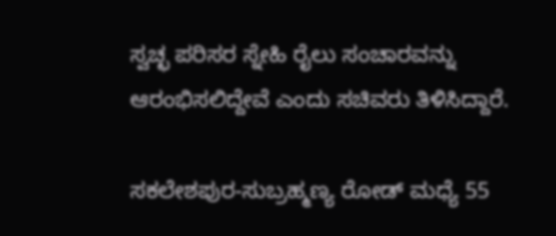ಸ್ವಚ್ಛ ಪರಿಸರ ಸ್ನೇಹಿ ರೈಲು ಸಂಚಾರವನ್ನು ಆರಂಭಿಸಲಿದ್ದೇವೆ ಎಂದು ಸಚಿವರು ತಿಳಿಸಿದ್ದಾರೆ.

ಸಕಲೇಶಪುರ-ಸುಬ್ರಹ್ಮಣ್ಯ ರೋಡ್ ಮಧ್ಯೆ 55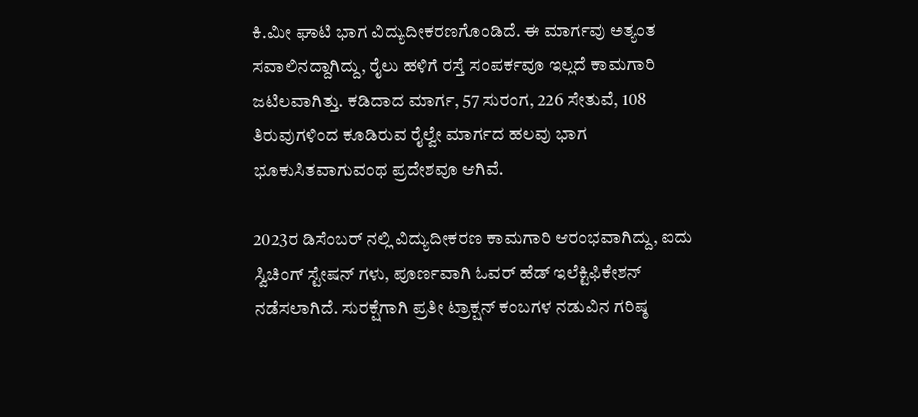ಕಿ.ಮೀ ಘಾಟಿ ಭಾಗ ವಿದ್ಯುದೀಕರಣಗೊಂಡಿದೆ. ಈ ಮಾರ್ಗವು ಅತ್ಯಂತ ಸವಾಲಿನದ್ದಾಗಿದ್ದು, ರೈಲು ಹಳಿಗೆ ರಸ್ತೆ ಸಂಪರ್ಕವೂ ಇಲ್ಲದೆ ಕಾಮಗಾರಿ ಜಟಿಲವಾಗಿತ್ತು. ಕಡಿದಾದ ಮಾರ್ಗ, 57 ಸುರಂಗ, 226 ಸೇತುವೆ, 108 ತಿರುವುಗಳಿಂದ ಕೂಡಿರುವ ರೈಲ್ವೇ ಮಾರ್ಗದ ಹಲವು ಭಾಗ ಭೂಕುಸಿತವಾಗುವಂಥ ಪ್ರದೇಶವೂ ಆಗಿವೆ.

2023ರ ಡಿಸೆಂಬರ್ ನಲ್ಲಿ ವಿದ್ಯುದೀಕರಣ ಕಾಮಗಾರಿ ಆರಂಭವಾಗಿದ್ದು, ಐದು ಸ್ವಿಚಿಂಗ್ ಸ್ಟೇಷನ್ ಗಳು, ಪೂರ್ಣವಾಗಿ ಓವರ್ ಹೆಡ್ ಇಲೆಕ್ಟಿಫಿಕೇಶನ್ ನಡೆಸಲಾಗಿದೆ. ಸುರಕ್ಷೆಗಾಗಿ ಪ್ರತೀ ಟ್ರಾಕ್ಷನ್ ಕಂಬಗಳ ನಡುವಿನ ಗರಿಷ್ಠ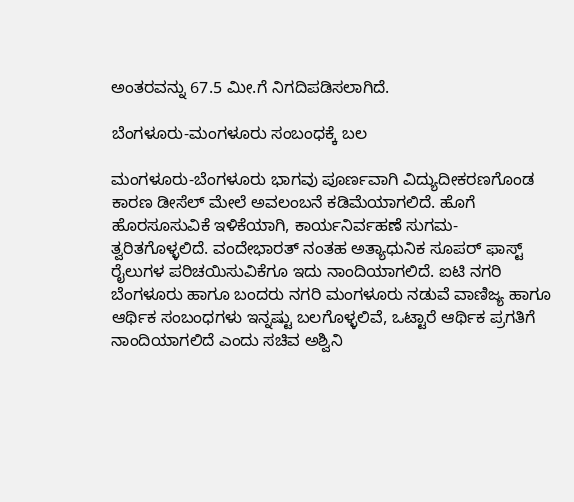ಅಂತರವನ್ನು 67.5 ಮೀ.ಗೆ ನಿಗದಿಪಡಿಸಲಾಗಿದೆ.

ಬೆಂಗಳೂರು-ಮಂಗಳೂರು ಸಂಬಂಧಕ್ಕೆ ಬಲ

ಮಂಗಳೂರು-ಬೆಂಗಳೂರು ಭಾಗವು ಪೂರ್ಣವಾಗಿ ವಿದ್ಯುದೀಕರಣಗೊಂಡ ಕಾರಣ ಡೀಸೆಲ್ ಮೇಲೆ ಅವಲಂಬನೆ ಕಡಿಮೆಯಾಗಲಿದೆ. ಹೊಗೆ ಹೊರಸೂಸುವಿಕೆ ಇಳಿಕೆಯಾಗಿ, ಕಾರ್ಯನಿರ್ವಹಣೆ ಸುಗಮ-ತ್ವರಿತಗೊಳ್ಳಲಿದೆ. ವಂದೇಭಾರತ್ ನಂತಹ ಅತ್ಯಾಧುನಿಕ ಸೂಪರ್ ಫಾಸ್ಟ್ ರೈಲುಗಳ ಪರಿಚಯಿಸುವಿಕೆಗೂ ಇದು ನಾಂದಿಯಾಗಲಿದೆ. ಐಟಿ ನಗರಿ ಬೆಂಗಳೂರು ಹಾಗೂ ಬಂದರು ನಗರಿ ಮಂಗಳೂರು ನಡುವೆ ವಾಣಿಜ್ಯ ಹಾಗೂ ಆರ್ಥಿಕ ಸಂಬಂಧಗಳು ಇನ್ನಷ್ಟು ಬಲಗೊಳ್ಳಲಿವೆ, ಒಟ್ಟಾರೆ ಆರ್ಥಿಕ ಪ್ರಗತಿಗೆ ನಾಂದಿಯಾಗಲಿದೆ ಎಂದು ಸಚಿವ ಅಶ್ವಿನಿ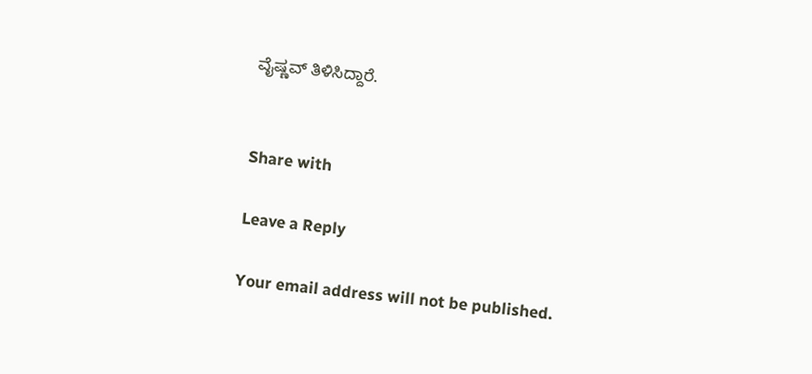ವೈಷ್ಣವ್ ತಿಳಿಸಿದ್ದಾರೆ.


Share with

Leave a Reply

Your email address will not be published.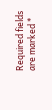Required fields are marked *